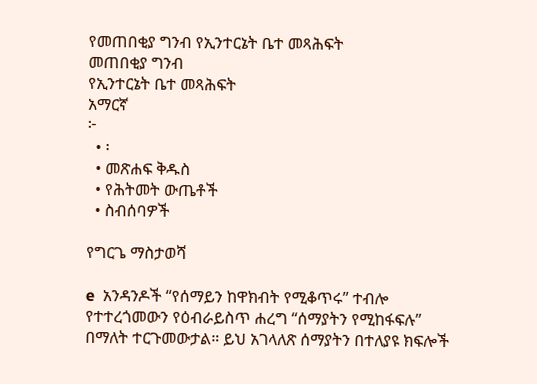የመጠበቂያ ግንብ የኢንተርኔት ቤተ መጻሕፍት
መጠበቂያ ግንብ
የኢንተርኔት ቤተ መጻሕፍት
አማርኛ
፦
  • ፡
  • መጽሐፍ ቅዱስ
  • የሕትመት ውጤቶች
  • ስብሰባዎች

የግርጌ ማስታወሻ

e  አንዳንዶች “የሰማይን ከዋክብት የሚቆጥሩ” ተብሎ የተተረጎመውን የዕብራይስጥ ሐረግ “ሰማያትን የሚከፋፍሉ” በማለት ተርጉመውታል። ይህ አገላለጽ ሰማያትን በተለያዩ ክፍሎች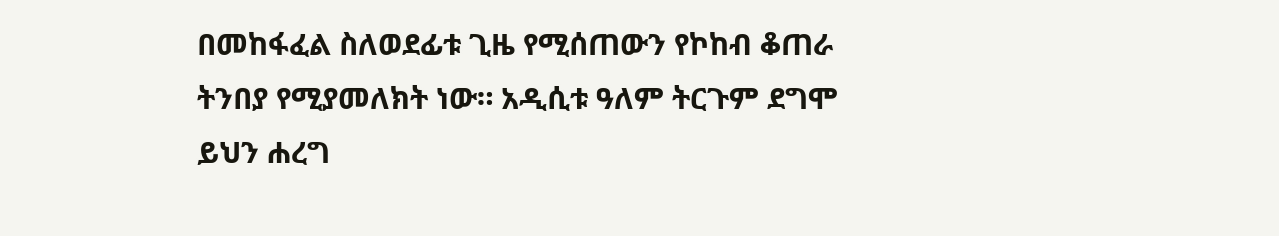በመከፋፈል ስለወደፊቱ ጊዜ የሚሰጠውን የኮከብ ቆጠራ ትንበያ የሚያመለክት ነው። አዲሲቱ ዓለም ትርጉም ደግሞ ይህን ሐረግ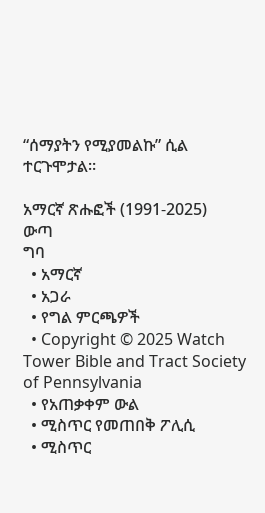“ሰማያትን የሚያመልኩ” ሲል ተርጉሞታል።

አማርኛ ጽሑፎች (1991-2025)
ውጣ
ግባ
  • አማርኛ
  • አጋራ
  • የግል ምርጫዎች
  • Copyright © 2025 Watch Tower Bible and Tract Society of Pennsylvania
  • የአጠቃቀም ውል
  • ሚስጥር የመጠበቅ ፖሊሲ
  • ሚስጥር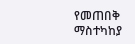የመጠበቅ ማስተካከያ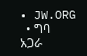• JW.ORG
  • ግባ
አጋራ